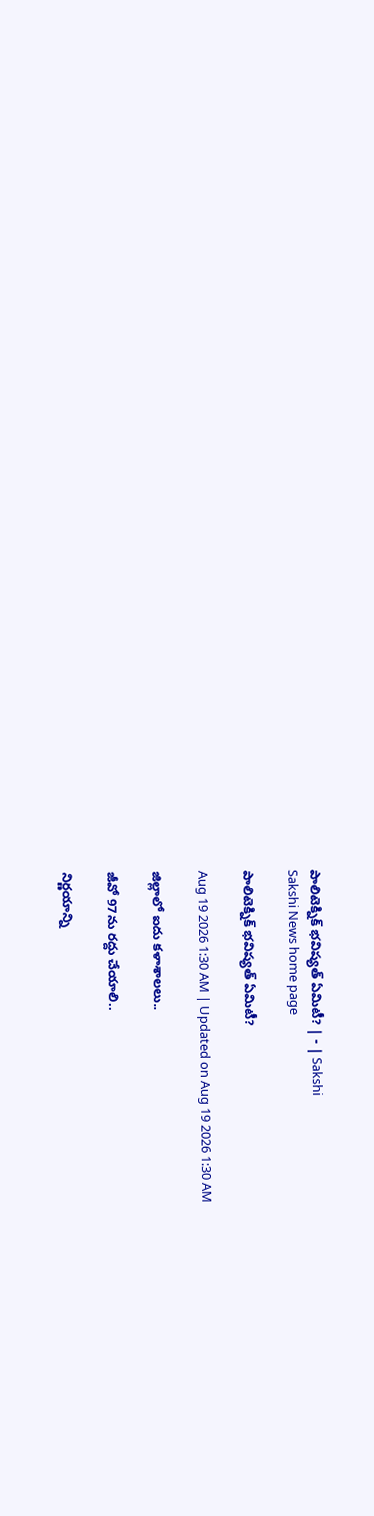పాలిటెక్నిక్‌ భవిష్యత్‌ ఏమిటీ? | - | Sakshi
Sakshi News home page

పాలిటెక్నిక్‌ భవిష్యత్‌ ఏమిటీ?

Aug 19 2026 1:30 AM | Updated on Aug 19 2026 1:30 AM

జిల్లాలో ఐదు కళాశాలలు..

జీవో 97ను రద్దు చేయాలి..

నిర్ణయాన్ని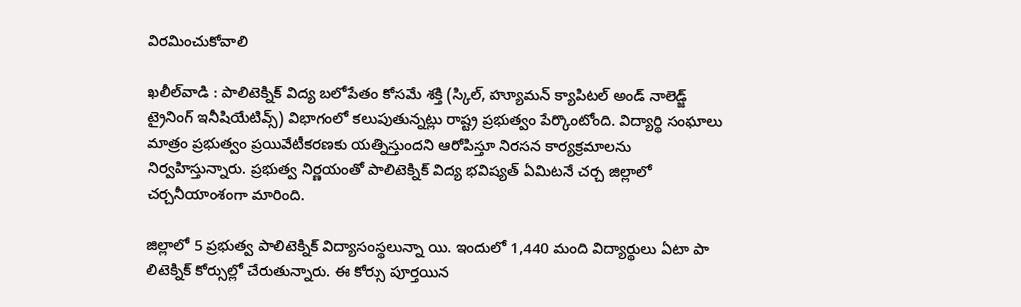విరమించుకోవాలి

ఖలీల్‌వాడి : పాలిటెక్నిక్‌ విద్య బలోపేతం కోసమే శక్తి (స్కిల్‌, హ్యూమన్‌ క్యాపిటల్‌ అండ్‌ నాలెడ్జ్‌ ట్రైనింగ్‌ ఇనీషియేటివ్స్‌) విభాగంలో కలుపుతున్నట్లు రాష్ట్ర ప్రభుత్వం పేర్కొంటోంది. విద్యార్థి సంఘాలు మాత్రం ప్రభుత్వం ప్రయివేటీకరణకు యత్నిస్తుందని ఆరోపిస్తూ నిరసన కార్యక్రమాలను నిర్వహిస్తున్నారు. ప్రభుత్వ నిర్ణయంతో పాలిటెక్నిక్‌ విద్య భవిష్యత్‌ ఏమిటనే చర్చ జిల్లాలో చర్చనీయాంశంగా మారింది.

జిల్లాలో 5 ప్రభుత్వ పాలిటెక్నిక్‌ విద్యాసంస్థలున్నా యి. ఇందులో 1,440 మంది విద్యార్థులు ఏటా పా లిటెక్నిక్‌ కోర్సుల్లో చేరుతున్నారు. ఈ కోర్సు పూర్తయిన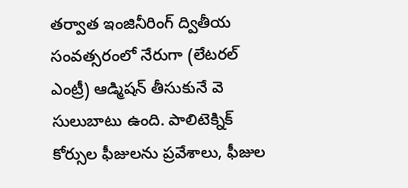తర్వాత ఇంజినీరింగ్‌ ద్వితీయ సంవత్సరంలో నేరుగా (లేటరల్‌ ఎంట్రీ) ఆడ్మిషన్‌ తీసుకునే వె సులుబాటు ఉంది. పాలిటెక్నిక్‌ కోర్సుల ఫీజులను ప్రవేశాలు, ఫీజుల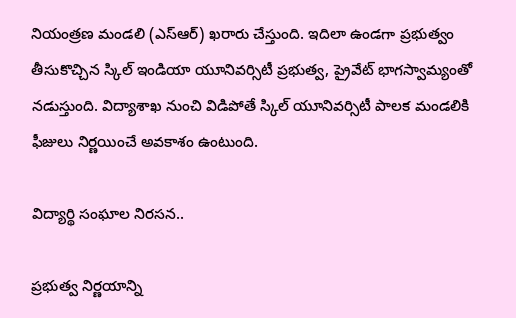నియంత్రణ మండలి (ఎస్‌ఆర్‌) ఖరారు చేస్తుంది. ఇదిలా ఉండగా ప్రభుత్వం తీసుకొచ్చిన స్కిల్‌ ఇండియా యూనివర్సిటీ ప్రభుత్వ, ప్రైవేట్‌ భాగస్వామ్యంతో నడుస్తుంది. విద్యాశాఖ నుంచి విడిపోతే స్కిల్‌ యూనివర్సిటీ పాలక మండలికి ఫీజులు నిర్ణయించే అవకాశం ఉంటుంది.

విద్యార్థి సంఘాల నిరసన..

ప్రభుత్వ నిర్ణయాన్ని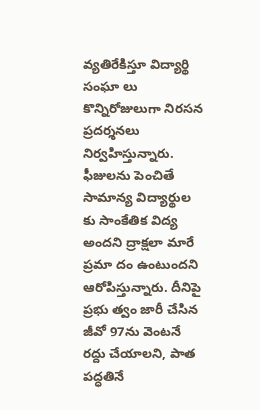వ్యతిరేకిస్తూ విద్యార్థి సంఘా లు కొన్నిరోజులుగా నిరసన ప్రదర్శనలు నిర్వహిస్తున్నారు. ఫీజులను పెంచితే సామాన్య విద్యార్థుల కు సాంకేతిక విద్య అందని ద్రాక్షలా మారే ప్రమా దం ఉంటుందని ఆరోపిస్తున్నారు. దీనిపై ప్రభు త్వం జారీ చేసిన జీవో 97ను వెంటనే రద్దు చేయాలని, పాత పద్ధతినే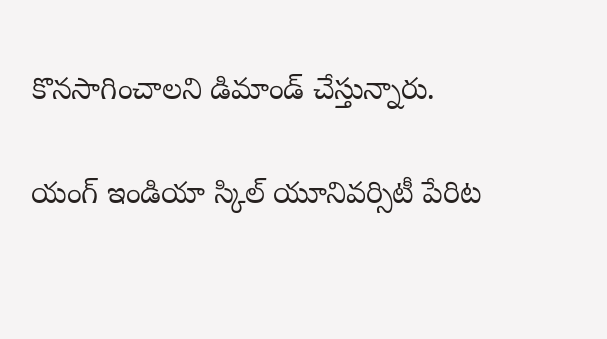కొనసాగించాలని డిమాండ్‌ చేస్తున్నారు.

యంగ్‌ ఇండియా స్కిల్‌ యూనివర్సిటీ పేరిట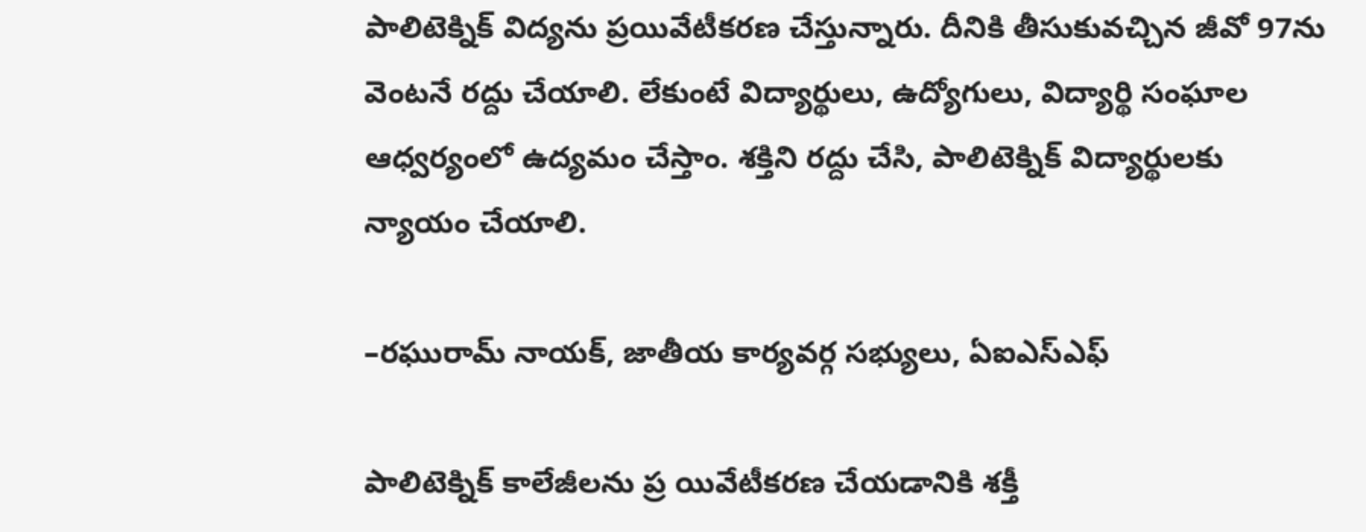పాలిటెక్నిక్‌ విద్యను ప్రయివేటీకరణ చేస్తున్నారు. దీనికి తీసుకువచ్చిన జీవో 97ను వెంటనే రద్దు చేయాలి. లేకుంటే విద్యార్థులు, ఉద్యోగులు, విద్యార్థి సంఘాల ఆధ్వర్యంలో ఉద్యమం చేస్తాం. శక్తిని రద్దు చేసి, పాలిటెక్నిక్‌ విద్యార్థులకు న్యాయం చేయాలి.

–రఘురామ్‌ నాయక్‌, జాతీయ కార్యవర్గ సభ్యులు, ఏఐఎస్‌ఎఫ్‌

పాలిటెక్నిక్‌ కాలేజీలను ప్ర యివేటీకరణ చేయడానికి శక్తీ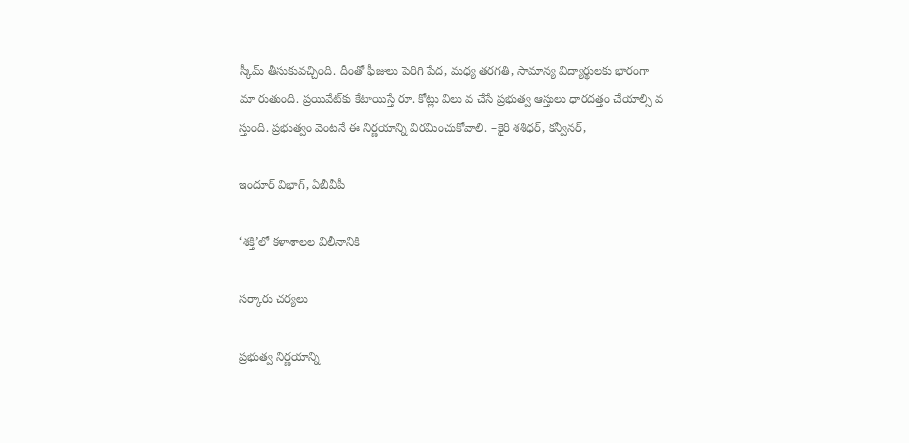స్కీమ్‌ తీసుకువచ్చింది. దీంతో ఫీజులు పెరిగి పేద, మధ్య తరగతి, సామాన్య విద్యార్థులకు భారంగా మా రుతుంది. ప్రయివేట్‌కు కేటాయిస్తే రూ. కోట్లు విలు వ చేసే ప్రభుత్వ ఆస్తులు ధారదత్తం చేయాల్సి వ స్తుంది. ప్రభుత్వం వెంటనే ఈ నిర్ణయాన్ని విరమించుకోవాలి. –కైరి శశిధర్‌, కన్వీనర్‌,

ఇందూర్‌ విభాగ్‌, ఏబీవీపీ

‘శక్తి’లో కళాశాలల విలీనానికి

సర్కారు చర్యలు

ప్రభుత్వ నిర్ణయాన్ని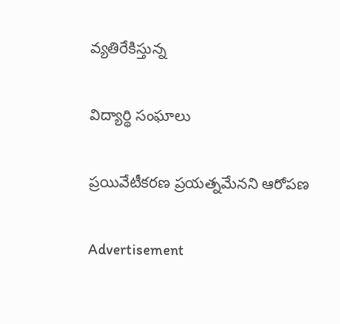వ్యతిరేకిస్తున్న

విద్యార్థి సంఘాలు

ప్రయివేటీకరణ ప్రయత్నమేనని ఆరోపణ

Advertisement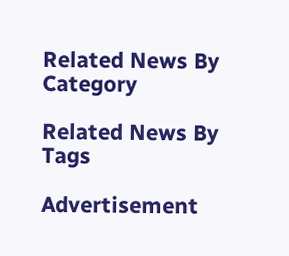Related News By Category

Related News By Tags

Advertisement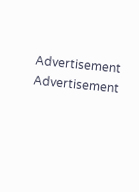Advertisement
Advertisement